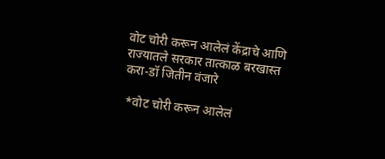वोट चोरी करून आलेलं केंद्राचे आणि राज्यातले सरकार तात्काळ बरखास्त करा-डॉ जितीन वंजारे

 *वोट चोरी करून आलेलं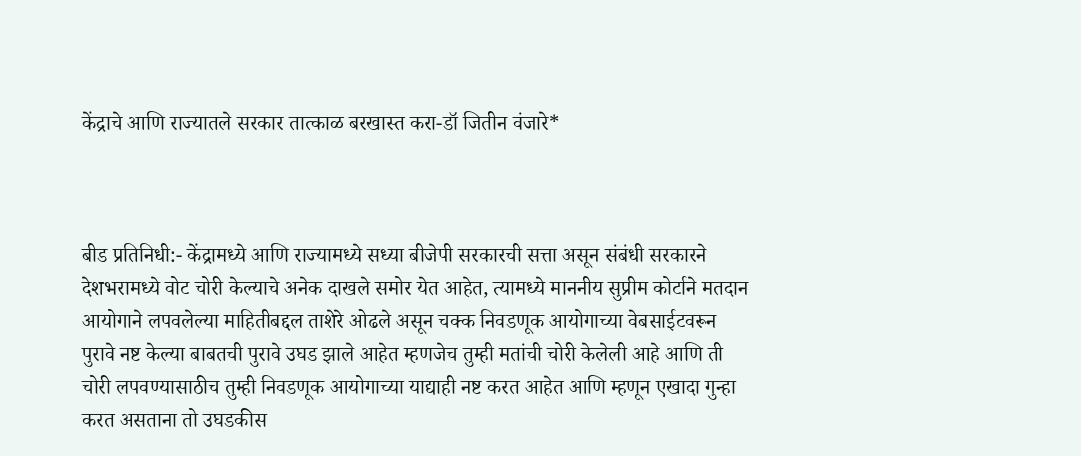केंद्राचे आणि राज्यातले सरकार तात्काळ बरखास्त करा-डॉ जितीन वंजारे*



बीड प्रतिनिधी:- केंद्रामध्ये आणि राज्यामध्ये सध्या बीजेपी सरकारची सत्ता असून संबंधी सरकारने देशभरामध्ये वोट चोरी केल्याचे अनेक दाखले समोर येत आहेत, त्यामध्ये माननीय सुप्रीम कोर्टाने मतदान आयोगाने लपवलेल्या माहितीबद्दल ताशेरे ओढले असून चक्क निवडणूक आयोगाच्या वेबसाईटवरून पुरावे नष्ट केल्या बाबतची पुरावे उघड झाले आहेत म्हणजेच तुम्ही मतांची चोरी केलेली आहे आणि ती चोरी लपवण्यासाठीच तुम्ही निवडणूक आयोगाच्या याद्याही नष्ट करत आहेत आणि म्हणून एखादा गुन्हा करत असताना तो उघडकीस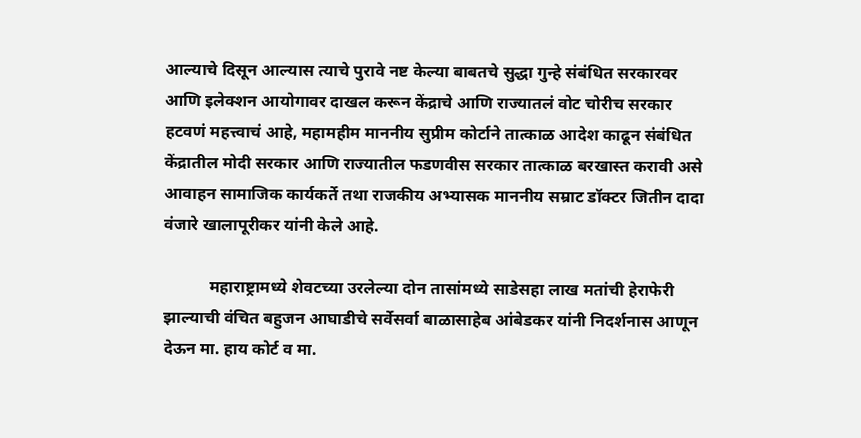आल्याचे दिसून आल्यास त्याचे पुरावे नष्ट केल्या बाबतचे सुद्धा गुन्हे संबंधित सरकारवर आणि इलेक्शन आयोगावर दाखल करून केंद्राचे आणि राज्यातलं वोट चोरीच सरकार हटवणं महत्त्वाचं आहे, महामहीम माननीय सुप्रीम कोर्टाने तात्काळ आदेश काढून संबंधित केंद्रातील मोदी सरकार आणि राज्यातील फडणवीस सरकार तात्काळ बरखास्त करावी असे आवाहन सामाजिक कार्यकर्ते तथा राजकीय अभ्यासक माननीय सम्राट डॉक्टर जितीन दादा वंजारे खालापूरीकर यांनी केले आहे.

           महाराष्ट्रामध्ये शेवटच्या उरलेल्या दोन तासांमध्ये साडेसहा लाख मतांची हेराफेरी झाल्याची वंचित बहुजन आघाडीचे सर्वेसर्वा बाळासाहेब आंबेडकर यांनी निदर्शनास आणून देऊन मा. हाय कोर्ट व मा.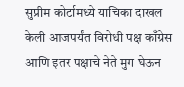सुप्रीम कोर्टामध्ये याचिका दाखल केली आजपर्यंत विरोधी पक्ष काँग्रेस आणि इतर पक्षाचे नेते मुग घेऊन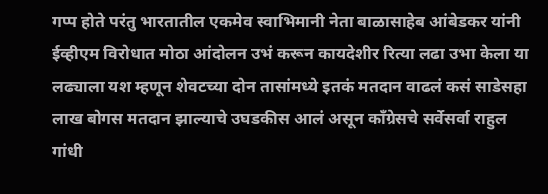गप्प होते परंतु भारतातील एकमेव स्वाभिमानी नेता बाळासाहेब आंबेडकर यांनी ईव्हीएम विरोधात मोठा आंदोलन उभं करून कायदेशीर रित्या लढा उभा केला या लढ्याला यश म्हणून शेवटच्या दोन तासांमध्ये इतकं मतदान वाढलं कसं साडेसहा लाख बोगस मतदान झाल्याचे उघडकीस आलं असून काँग्रेसचे सर्वेसर्वा राहुल गांधी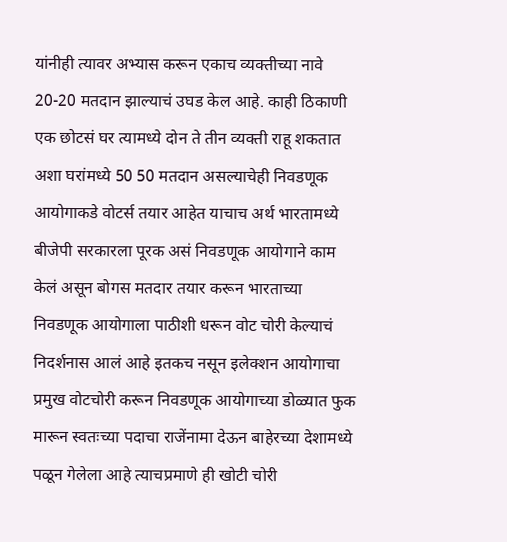यांनीही त्यावर अभ्यास करून एकाच व्यक्तीच्या नावे 20-20 मतदान झाल्याचं उघड केल आहे. काही ठिकाणी एक छोटसं घर त्यामध्ये दोन ते तीन व्यक्ती राहू शकतात अशा घरांमध्ये 50 50 मतदान असल्याचेही निवडणूक आयोगाकडे वोटर्स तयार आहेत याचाच अर्थ भारतामध्ये बीजेपी सरकारला पूरक असं निवडणूक आयोगाने काम केलं असून बोगस मतदार तयार करून भारताच्या निवडणूक आयोगाला पाठीशी धरून वोट चोरी केल्याचं निदर्शनास आलं आहे इतकच नसून इलेक्शन आयोगाचा प्रमुख वोटचोरी करून निवडणूक आयोगाच्या डोळ्यात फुक मारून स्वतःच्या पदाचा राजेंनामा देऊन बाहेरच्या देशामध्ये पळून गेलेला आहे त्याचप्रमाणे ही खोटी चोरी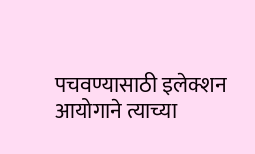पचवण्यासाठी इलेक्शन आयोगाने त्याच्या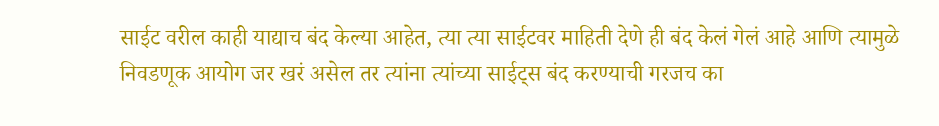साईट वरील काही याद्याच बंद केल्या आहेत, त्या त्या साईटवर माहिती देणे ही बंद केलं गेलं आहे आणि त्यामुळे निवडणूक आयोग जर खरं असेल तर त्यांना त्यांच्या साईट्स बंद करण्याची गरजच का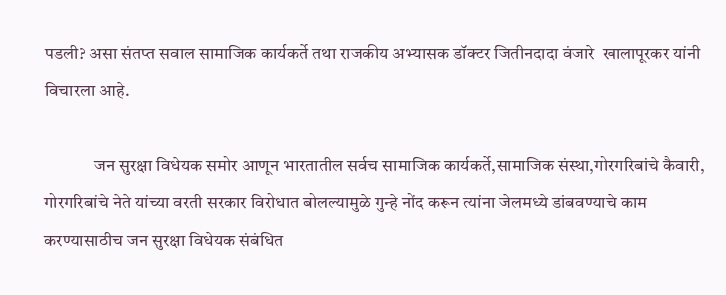पडली? असा संतप्त सवाल सामाजिक कार्यकर्ते तथा राजकीय अभ्यासक डॉक्टर जितीनदादा वंजारे  खालापूरकर यांनी विचारला आहे.

              जन सुरक्षा विधेयक समोर आणून भारतातील सर्वच सामाजिक कार्यकर्ते,सामाजिक संस्था,गोरगरिबांचे कैवारी, गोरगरिबांचे नेते यांच्या वरती सरकार विरोधात बोलल्यामुळे गुन्हे नोंद करून त्यांना जेलमध्ये डांबवण्याचे काम करण्यासाठीच जन सुरक्षा विधेयक संबंधित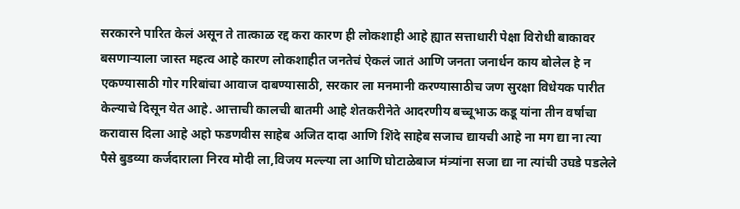सरकारने पारित केलं असून ते तात्काळ रद्द करा कारण ही लोकशाही आहे ह्यात सत्ताधारी पेक्षा विरोधी बाकावर बसणाऱ्याला जास्त महत्व आहे कारण लोकशाहीत जनतेचं ऐकलं जातं आणि जनता जनार्धन काय बोलेल हे न एकण्यासाठी गोर गरिबांचा आवाज दाबण्यासाठी, सरकार ला मनमानी करण्यासाठीच जण सुरक्षा विधेयक पारीत केल्याचे दिसून येत आहे. आत्ताची कालची बातमी आहे शेतकरीनेते आदरणीय बच्चूभाऊ कडू यांना तीन वर्षाचा करावास दिला आहे अहो फडणवीस साहेब अजित दादा आणि शिंदे साहेब सजाच द्यायची आहे ना मग द्या ना त्या पैसे बुडव्या कर्जदाराला निरव मोदी ला,विजय मल्ल्या ला आणि घोटाळेबाज मंत्र्यांना सजा द्या ना त्यांची उघडे पडलेले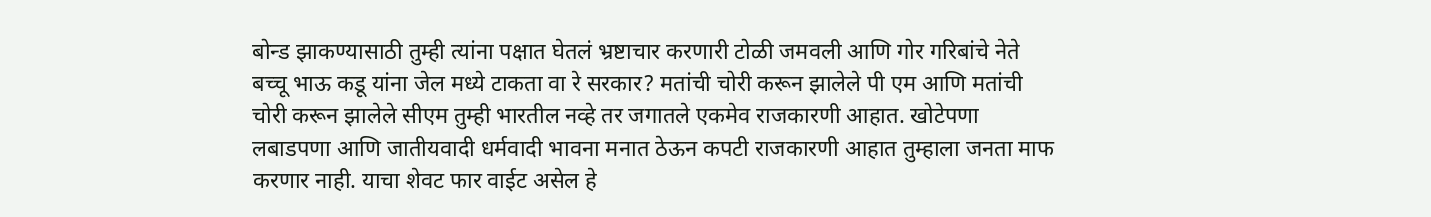बोन्ड झाकण्यासाठी तुम्ही त्यांना पक्षात घेतलं भ्रष्टाचार करणारी टोळी जमवली आणि गोर गरिबांचे नेते बच्चू भाऊ कडू यांना जेल मध्ये टाकता वा रे सरकार? मतांची चोरी करून झालेले पी एम आणि मतांची चोरी करून झालेले सीएम तुम्ही भारतील नव्हे तर जगातले एकमेव राजकारणी आहात. खोटेपणा लबाडपणा आणि जातीयवादी धर्मवादी भावना मनात ठेऊन कपटी राजकारणी आहात तुम्हाला जनता माफ करणार नाही. याचा शेवट फार वाईट असेल हे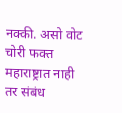नक्की. असो वोट चोरी फक्त महाराष्ट्रात नाही तर संबंध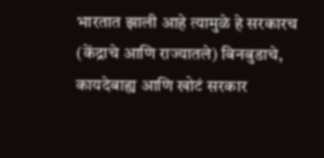भारतात झाली आहे त्यामुळे हे सरकारच (केंद्राचे आणि राज्यातले) बिनबुडाचे, कायदेबाह्य आणि खोटं सरकार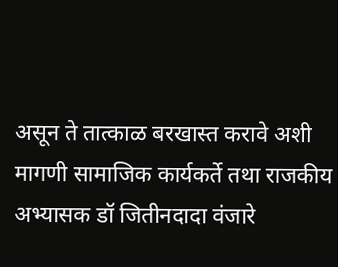असून ते तात्काळ बरखास्त करावे अशी मागणी सामाजिक कार्यकर्ते तथा राजकीय अभ्यासक डॉ जितीनदादा वंजारे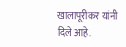खालापूरीकर यांनी दिले आहे.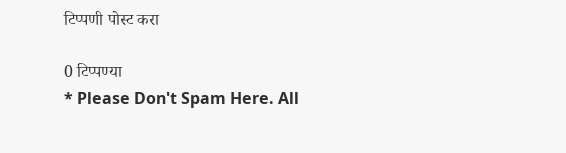टिप्पणी पोस्ट करा

0 टिप्पण्या
* Please Don't Spam Here. All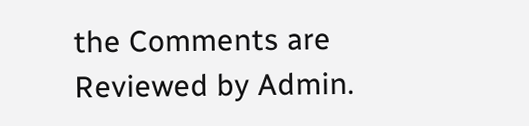the Comments are Reviewed by Admin.